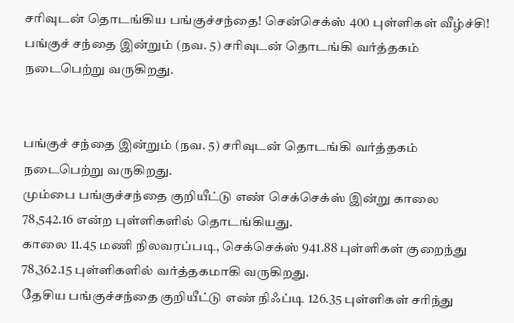சரிவுடன் தொடங்கிய பங்குச்சந்தை! சென்செக்ஸ் 400 புள்ளிகள் வீழ்ச்சி!
பங்குச் சந்தை இன்றும் (நவ. 5) சரிவுடன் தொடங்கி வர்த்தகம் நடைபெற்று வருகிறது.


பங்குச் சந்தை இன்றும் (நவ. 5) சரிவுடன் தொடங்கி வர்த்தகம் நடைபெற்று வருகிறது.
மும்பை பங்குச்சந்தை குறியீட்டு எண் செக்செக்ஸ் இன்று காலை
78,542.16 என்ற புள்ளிகளில் தொடங்கியது.
காலை 11.45 மணி நிலவரப்படி, செக்செக்ஸ் 941.88 புள்ளிகள் குறைந்து 78,362.15 புள்ளிகளில் வர்த்தகமாகி வருகிறது.
தேசிய பங்குச்சந்தை குறியீட்டு எண் நிஃப்டி 126.35 புள்ளிகள் சரிந்து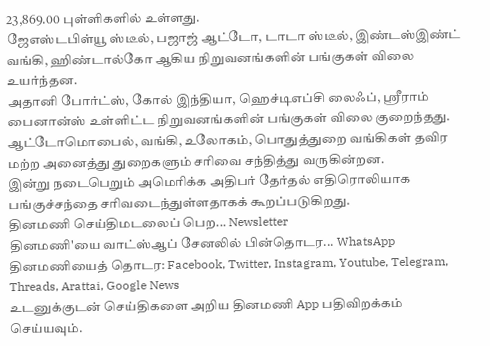23,869.00 புள்ளிகளில் உள்ளது.
ஜேஎஸ்டபிள்யூ ஸ்டீல், பஜாஜ் ஆட்டோ, டாடா ஸ்டீல், இண்டஸ்இண்ட் வங்கி, ஹிண்டால்கோ ஆகிய நிறுவனங்களின் பங்குகள் விலை உயர்ந்தன.
அதானி போர்ட்ஸ், கோல் இந்தியா, ஹெச்டிஎப்சி லைஃப், ஸ்ரீராம் பைனான்ஸ் உள்ளிட்ட நிறுவனங்களின் பங்குகள் விலை குறைந்தது.
ஆட்டோமொபைல், வங்கி, உலோகம், பொதுத்துறை வங்கிகள் தவிர மற்ற அனைத்து துறைகளும் சரிவை சந்தித்து வருகின்றன.
இன்று நடைபெறும் அமெரிக்க அதிபர் தேர்தல் எதிரொலியாக பங்குச்சந்தை சரிவடைந்துள்ளதாகக் கூறப்படுகிறது.
தினமணி செய்திமடலைப் பெற... Newsletter
தினமணி'யை வாட்ஸ்ஆப் சேனலில் பின்தொடர... WhatsApp
தினமணியைத் தொடர: Facebook, Twitter, Instagram, Youtube, Telegram, Threads, Arattai, Google News
உடனுக்குடன் செய்திகளை அறிய தினமணி App பதிவிறக்கம் செய்யவும்.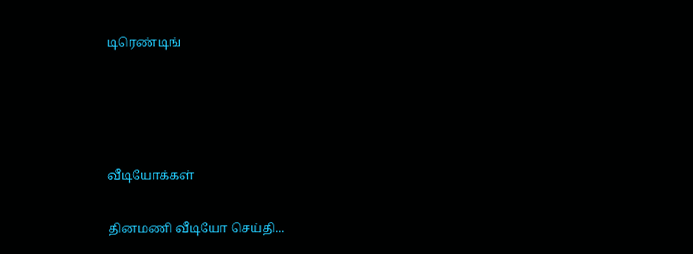டிரெண்டிங்




வீடியோக்கள்

தினமணி வீடியோ செய்தி...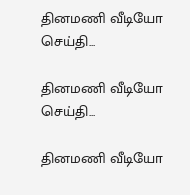தினமணி வீடியோ செய்தி...

தினமணி வீடியோ செய்தி...

தினமணி வீடியோ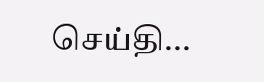செய்தி...